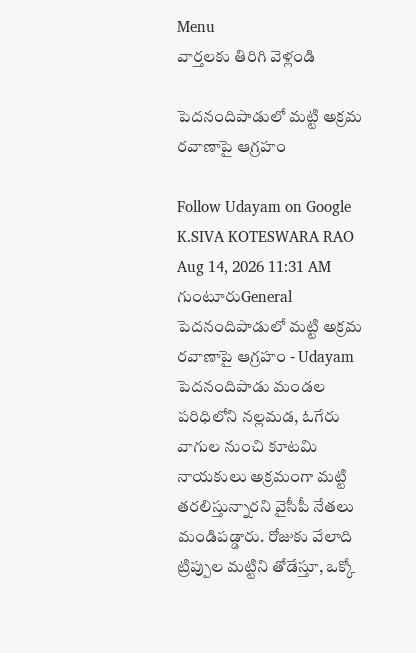Menu
వార్తలకు తిరిగి వెళ్లండి

పెదనందిపాడులో మట్టి అక్రమ రవాణాపై ఆగ్రహం

Follow Udayam on Google
K.SIVA KOTESWARA RAO Aug 14, 2026 11:31 AM గుంటూరుGeneral
పెదనందిపాడులో మట్టి అక్రమ రవాణాపై ఆగ్రహం - Udayam
పెదనందిపాడు మండల పరిధిలోని నల్లమడ, ఓగేరు వాగుల నుంచి కూటమి నాయకులు అక్రమంగా మట్టి తరలిస్తున్నారని వైసీపీ నేతలు మండిపడ్డారు. రోజుకు వేలాది ట్రిప్పుల మట్టిని తోడేస్తూ, ఒక్కో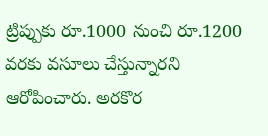ట్రిప్పుకు రూ.1000 నుంచి రూ.1200 వరకు వసూలు చేస్తున్నారని ఆరోపించారు. అరకొర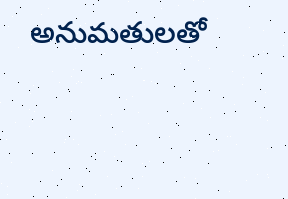అనుమతులతో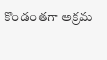కొండంతగా అక్రమ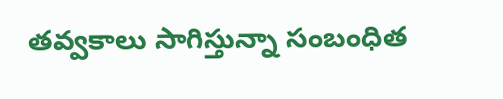తవ్వకాలు సాగిస్తున్నా సంబంధిత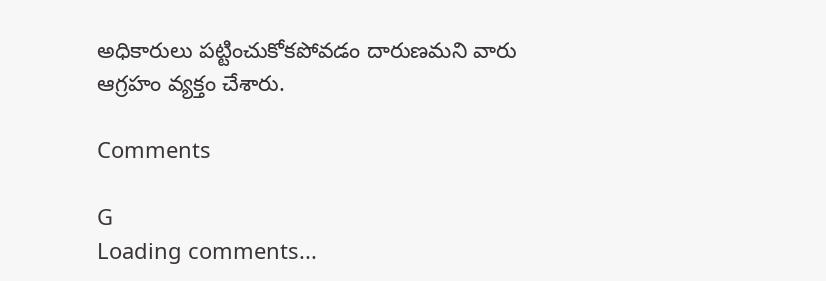అధికారులు పట్టించుకోకపోవడం దారుణమని వారు ఆగ్రహం వ్యక్తం చేశారు.

Comments

G
Loading comments...